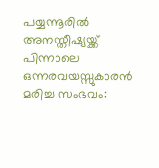പയ്യന്നൂരിൽ അനസ്തീഷ്യയ്ക്ക് പിന്നാലെ ഒന്നരവയസ്സുകാരൻ മരിച്ച സംഭവം: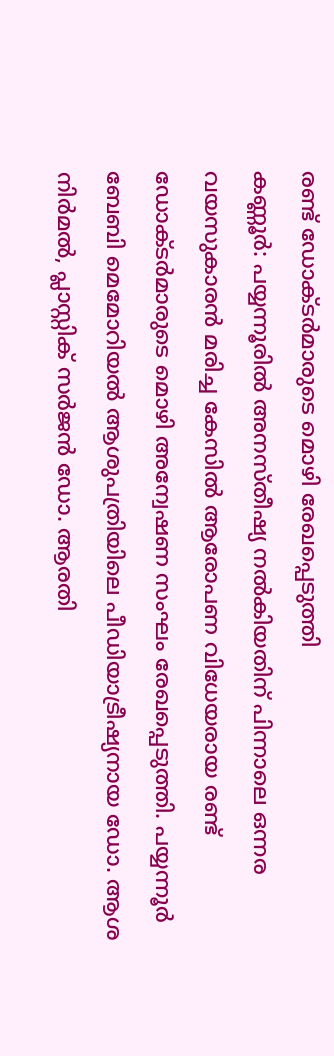രണ്ട് ഡോക്ടർമാരുടെ മൊഴി രേഖപ്പെടുത്തി
കണ്ണൂർ: പയ്യന്നൂരിൽ അനസ്തീഷ്യ നൽകിയതിന് പിന്നാലെ ഒന്നര വയസുകാരൻ മരിച്ച കേസിൽ ആരോപണ വിധേയരായ രണ്ട് ഡോക്ടർമാരുടെ മൊഴി അന്വേഷണ സംഘം രേഖപ്പെടുത്തി. പയ്യന്നൂർ ബേബി മെമോറിയൽ ആശുപത്രിയിലെ പീഡിയാട്രീഷ്യനായ ഡോ. ആശ നിർമൽ, പ്ലാസ്റ്റിക് സർജൻ ഡോ. ആരതി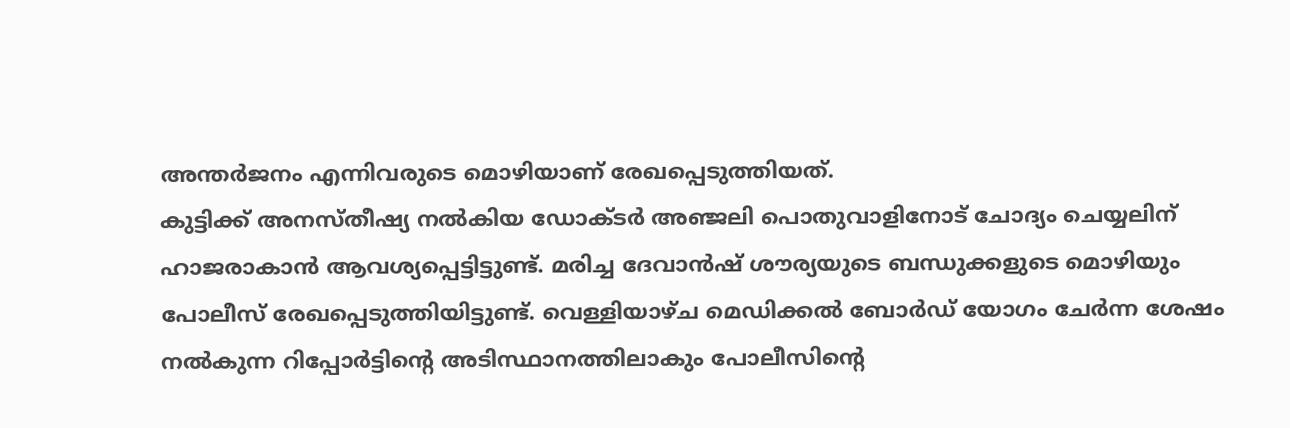അന്തർജനം എന്നിവരുടെ മൊഴിയാണ് രേഖപ്പെടുത്തിയത്.
കുട്ടിക്ക് അനസ്തീഷ്യ നൽകിയ ഡോക്ടർ അഞ്ജലി പൊതുവാളിനോട് ചോദ്യം ചെയ്യലിന് ഹാജരാകാൻ ആവശ്യപ്പെട്ടിട്ടുണ്ട്. മരിച്ച ദേവാൻഷ് ശൗര്യയുടെ ബന്ധുക്കളുടെ മൊഴിയും പോലീസ് രേഖപ്പെടുത്തിയിട്ടുണ്ട്. വെള്ളിയാഴ്ച മെഡിക്കൽ ബോർഡ് യോഗം ചേർന്ന ശേഷം നൽകുന്ന റിപ്പോർട്ടിന്റെ അടിസ്ഥാനത്തിലാകും പോലീസിന്റെ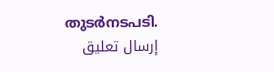തുടർനടപടി.
إرسال تعليق